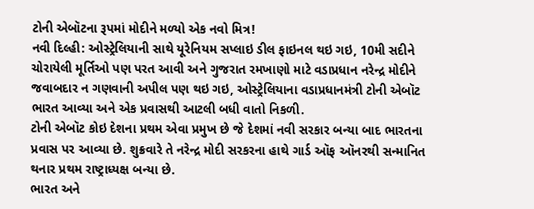ટોની એબૉટના રૂપમાં મોદીને મળ્યો એક નવો મિત્ર!
નવી દિલ્હી: ઓસ્ટ્રેલિયાની સાથે યૂરેનિયમ સપ્લાઇ ડીલ ફાઇનલ થઇ ગઇ, 10મી સદીને ચોરાયેલી મૂર્તિઓ પણ પરત આવી અને ગુજરાત રમખાણો માટે વડાપ્રધાન નરેન્દ્ર મોદીને જવાબદાર ન ગણવાની અપીલ પણ થઇ ગઇ, ઓસ્ટ્રેલિયાના વડાપ્રધાનમંત્રી ટોની એબૉટ ભારત આવ્યા અને એક પ્રવાસથી આટલી બધી વાતો નિકળી.
ટોની એબૉટ કોઇ દેશના પ્રથમ એવા પ્રમુખ છે જે દેશમાં નવી સરકાર બન્યા બાદ ભારતના પ્રવાસ પર આવ્યા છે. શુક્રવારે તે નરેન્દ્ર મોદી સરકરના હાથે ગાર્ડ ઑફ ઑનરથી સન્માનિત થનાર પ્રથમ રાષ્ટ્રાધ્યક્ષ બન્યા છે.
ભારત અને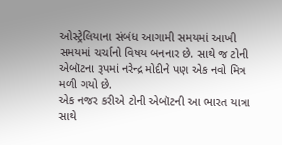ઓસ્ટ્રેલિયાના સંબંધ આગામી સમયમાં આખી સમયમાં ચર્ચાનો વિષય બનનાર છે. સાથે જ ટોની એબૉટના રૂપમાં નરેન્દ્ર મોદીને પણ એક નવો મિત્ર મળી ગયો છે.
એક નજર કરીએ ટોની એબૉટની આ ભારત યાત્રા સાથે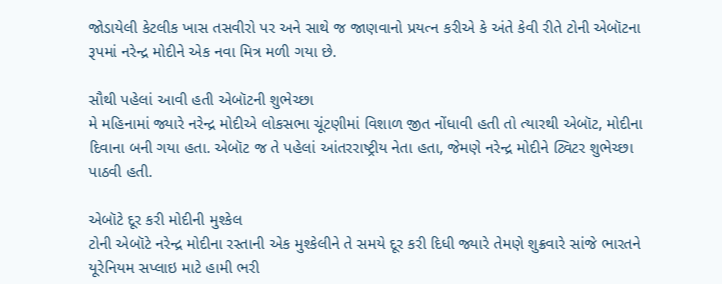જોડાયેલી કેટલીક ખાસ તસવીરો પર અને સાથે જ જાણવાનો પ્રયત્ન કરીએ કે અંતે કેવી રીતે ટોની એબૉટના રૂપમાં નરેન્દ્ર મોદીને એક નવા મિત્ર મળી ગયા છે.

સૌથી પહેલાં આવી હતી એબૉટની શુભેચ્છા
મે મહિનામાં જ્યારે નરેન્દ્ર મોદીએ લોકસભા ચૂંટણીમાં વિશાળ જીત નોંધાવી હતી તો ત્યારથી એબૉટ, મોદીના દિવાના બની ગયા હતા. એબૉટ જ તે પહેલાં આંતરરાષ્ટ્રીય નેતા હતા, જેમણે નરેન્દ્ર મોદીને ટ્વિટર શુભેચ્છા પાઠવી હતી.

એબૉટે દૂર કરી મોદીની મુશ્કેલ
ટોની એબૉટે નરેન્દ્ર મોદીના રસ્તાની એક મુશ્કેલીને તે સમયે દૂર કરી દિધી જ્યારે તેમણે શુક્રવારે સાંજે ભારતને યૂરેનિયમ સપ્લાઇ માટે હામી ભરી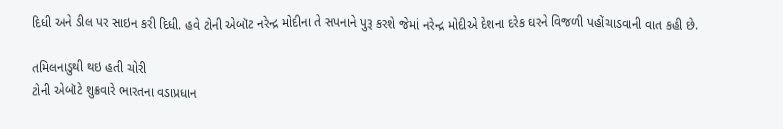દિધી અને ડીલ પર સાઇન કરી દિધી. હવે ટોની એબૉટ નરેન્દ્ર મોદીના તે સપનાને પુરૂ કરશે જેમાં નરેન્દ્ર મોદીએ દેશના દરેક ઘરને વિજળી પહોંચાડવાની વાત કહી છે.

તમિલનાડુથી થઇ હતી ચોરી
ટોની એબૉટે શુક્રવારે ભારતના વડાપ્રધાન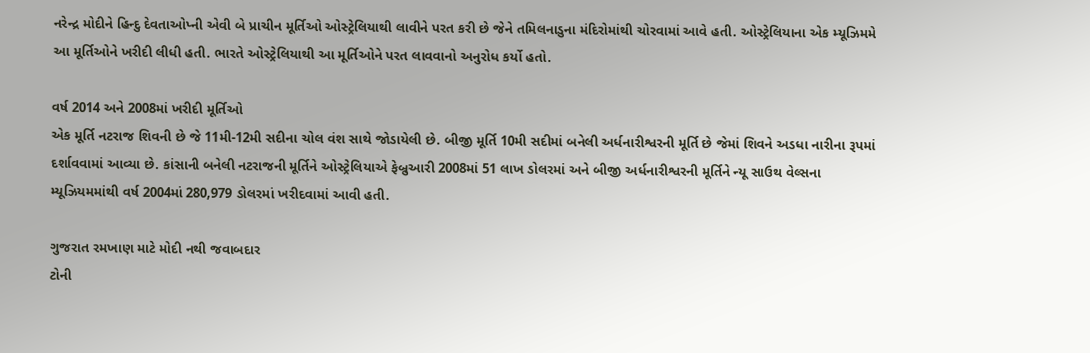નરેન્દ્ર મોદીને હિન્દુ દેવતાઓપ્ની એવી બે પ્રાચીન મૂર્તિઓ ઓસ્ટ્રેલિયાથી લાવીને પરત કરી છે જેને તમિલનાડુના મંદિરોમાંથી ચોરવામાં આવે હતી. ઓસ્ટ્રેલિયાના એક મ્યૂઝિમમે આ મૂર્તિઓને ખરીદી લીધી હતી. ભારતે ઓસ્ટ્રેલિયાથી આ મૂર્તિઓને પરત લાવવાનો અનુરોધ કર્યો હતો.

વર્ષ 2014 અને 2008માં ખરીદી મૂર્તિઓ
એક મૂર્તિ નટરાજ શિવની છે જે 11મી-12મી સદીના ચોલ વંશ સાથે જોડાયેલી છે. બીજી મૂર્તિ 10મી સદીમાં બનેલી અર્ધનારીશ્વરની મૂર્તિ છે જેમાં શિવને અડધા નારીના રૂપમાં દર્શાવવામાં આવ્યા છે. કાંસાની બનેલી નટરાજની મૂર્તિને ઓસ્ટ્રેલિયાએ ફેબ્રુઆરી 2008માં 51 લાખ ડોલરમાં અને બીજી અર્ધનારીશ્વરની મૂર્તિને ન્યૂ સાઉથ વેલ્સના મ્યૂઝિયમમાંથી વર્ષ 2004માં 280,979 ડોલરમાં ખરીદવામાં આવી હતી.

ગુજરાત રમખાણ માટે મોદી નથી જવાબદાર
ટોની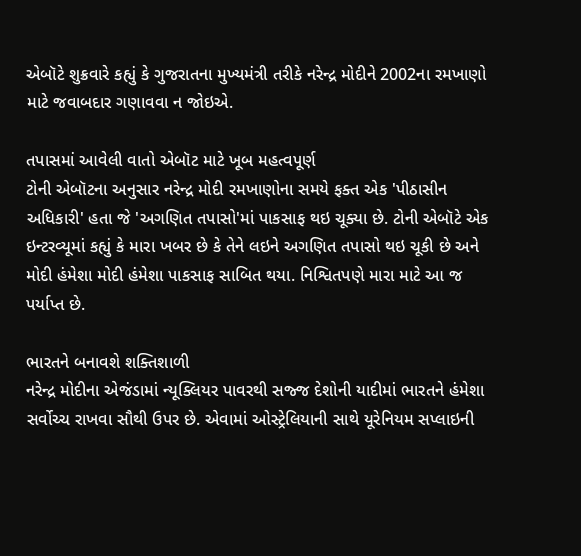એબૉટે શુક્રવારે કહ્યું કે ગુજરાતના મુખ્યમંત્રી તરીકે નરેન્દ્ર મોદીને 2002ના રમખાણો માટે જવાબદાર ગણાવવા ન જોઇએ.

તપાસમાં આવેલી વાતો એબૉટ માટે ખૂબ મહત્વપૂર્ણ
ટોની એબૉટના અનુસાર નરેન્દ્ર મોદી રમખાણોના સમયે ફક્ત એક 'પીઠાસીન અધિકારી' હતા જે 'અગણિત તપાસો'માં પાકસાફ થઇ ચૂક્યા છે. ટોની એબૉટે એક ઇન્ટરવ્યૂમાં કહ્યું કે મારા ખબર છે કે તેને લઇને અગણિત તપાસો થઇ ચૂકી છે અને મોદી હંમેશા મોદી હંમેશા પાકસાફ સાબિત થયા. નિશ્વિતપણે મારા માટે આ જ પર્યાપ્ત છે.

ભારતને બનાવશે શક્તિશાળી
નરેન્દ્ર મોદીના એજંડામાં ન્યૂક્લિયર પાવરથી સજ્જ દેશોની યાદીમાં ભારતને હંમેશા સર્વોચ્ચ રાખવા સૌથી ઉપર છે. એવામાં ઓસ્ટ્રેલિયાની સાથે યૂરેનિયમ સપ્લાઇની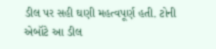ડીલ પર સહી ઘણી મહત્વપૂર્ણ હતી. ટોની એબૉટે આ ડીલ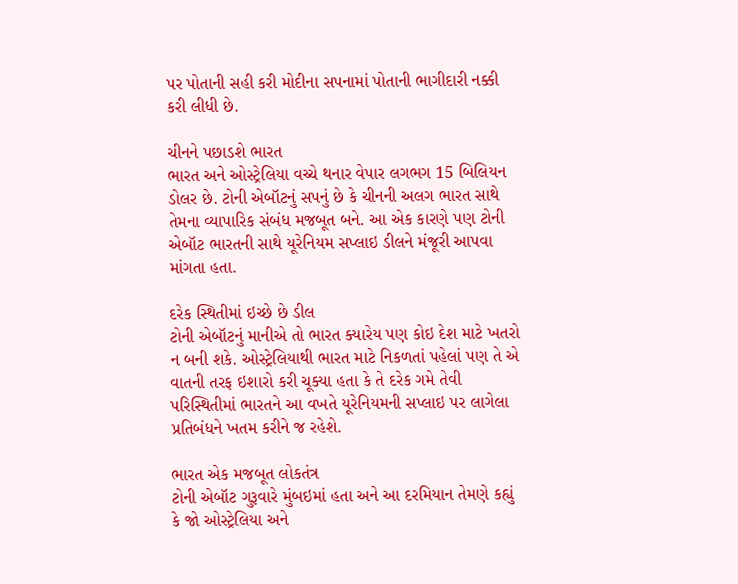પર પોતાની સહી કરી મોદીના સપનામાં પોતાની ભાગીદારી નક્કી કરી લીધી છે.

ચીનને પછાડશે ભારત
ભારત અને ઓસ્ટ્રેલિયા વચ્ચે થનાર વેપાર લગભગ 15 બિલિયન ડોલર છે. ટોની એબૉટનું સપનું છે કે ચીનની અલગ ભારત સાથે તેમના વ્યાપારિક સંબંધ મજબૂત બને. આ એક કારણે પણ ટોની એબૉટ ભારતની સાથે યૂરેનિયમ સપ્લાઇ ડીલને મંજૂરી આપવા માંગતા હતા.

દરેક સ્થિતીમાં ઇચ્છે છે ડીલ
ટોની એબૉટનું માનીએ તો ભારત ક્યારેય પણ કોઇ દેશ માટે ખતરો ન બની શકે. ઓસ્ટ્રેલિયાથી ભારત માટે નિકળતાં પહેલાં પણ તે એ વાતની તરફ ઇશારો કરી ચૂક્યા હતા કે તે દરેક ગમે તેવી પરિસ્થિતીમાં ભારતને આ વખતે યૂરેનિયમની સપ્લાઇ પર લાગેલા પ્રતિબંધને ખતમ કરીને જ રહેશે.

ભારત એક મજબૂત લોકતંત્ર
ટોની એબૉટ ગુરૂવારે મુંબઇમાં હતા અને આ દરમિયાન તેમણે કહ્યું કે જો ઓસ્ટ્રેલિયા અને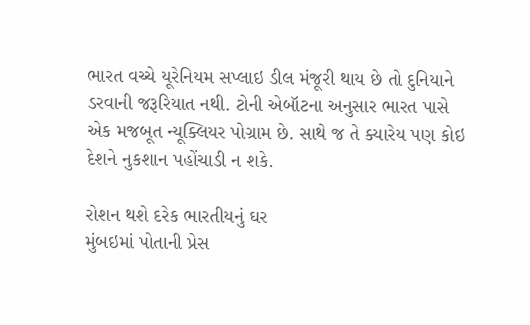ભારત વચ્ચે યૂરેનિયમ સપ્લાઇ ડીલ મંજૂરી થાય છે તો દુનિયાને ડરવાની જરૂરિયાત નથી. ટોની એબૉટના અનુસાર ભારત પાસે એક મજબૂત ન્યૂક્લિયર પોગ્રામ છે. સાથે જ તે ક્યારેય પણ કોઇ દેશને નુકશાન પહોંચાડી ન શકે.

રોશન થશે દરેક ભારતીયનું ઘર
મુંબઇમાં પોતાની પ્રેસ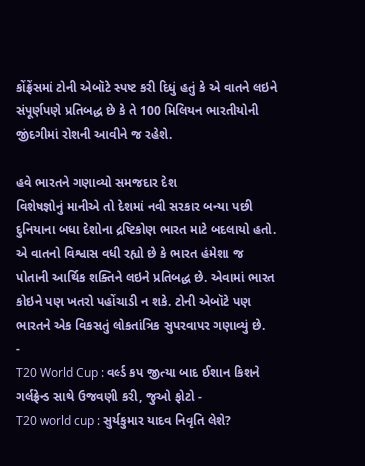કોંફ્રેંસમાં ટોની એબૉટે સ્પષ્ટ કરી દિધું હતું કે એ વાતને લઇને સંપૂર્ણપણે પ્રતિબદ્ધ છે કે તે 100 મિલિયન ભારતીયોની જીંદગીમાં રોશની આવીને જ રહેશે.

હવે ભારતને ગણાવ્યો સમજદાર દેશ
વિશેષજ્ઞોનું માનીએ તો દેશમાં નવી સરકાર બન્યા પછી દુનિયાના બધા દેશોના દ્રષ્ટિકોણ ભારત માટે બદલાયો હતો. એ વાતનો વિશ્વાસ વધી રહ્યો છે કે ભારત હંમેશા જ પોતાની આર્થિક શક્તિને લઇને પ્રતિબદ્ધ છે. એવામાં ભારત કોઇને પણ ખતરો પહોંચાડી ન શકે. ટોની એબૉટે પણ ભારતને એક વિકસતું લોકતાંત્રિક સુપરવાપર ગણાવ્યું છે.
-
T20 World Cup : વર્લ્ડ કપ જીત્યા બાદ ઈશાન કિશને ગર્લફ્રેન્ડ સાથે ઉજવણી કરી, જુઓ ફોટો -
T20 world cup : સુર્યકુમાર યાદવ નિવૃતિ લેશે?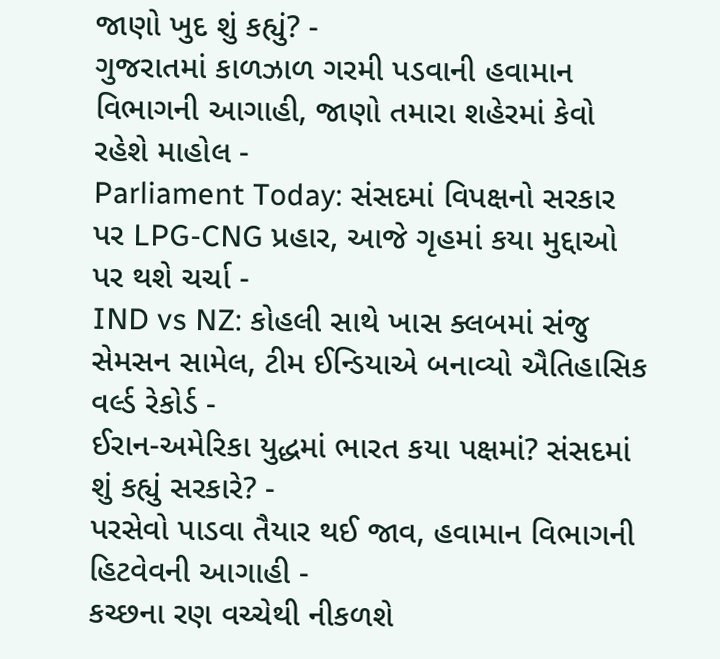જાણો ખુદ શું કહ્યું? -
ગુજરાતમાં કાળઝાળ ગરમી પડવાની હવામાન વિભાગની આગાહી, જાણો તમારા શહેરમાં કેવો રહેશે માહોલ -
Parliament Today: સંસદમાં વિપક્ષનો સરકાર પર LPG-CNG પ્રહાર, આજે ગૃહમાં કયા મુદ્દાઓ પર થશે ચર્ચા -
IND vs NZ: કોહલી સાથે ખાસ ક્લબમાં સંજુ સેમસન સામેલ, ટીમ ઈન્ડિયાએ બનાવ્યો ઐતિહાસિક વર્લ્ડ રેકોર્ડ -
ઈરાન-અમેરિકા યુદ્ધમાં ભારત કયા પક્ષમાં? સંસદમાં શું કહ્યું સરકારે? -
પરસેવો પાડવા તૈયાર થઈ જાવ, હવામાન વિભાગની હિટવેવની આગાહી -
કચ્છના રણ વચ્ચેથી નીકળશે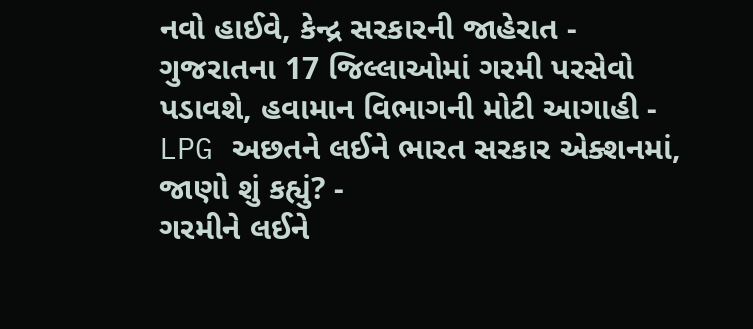નવો હાઈવે, કેન્દ્ર સરકારની જાહેરાત -
ગુજરાતના 17 જિલ્લાઓમાં ગરમી પરસેવો પડાવશે, હવામાન વિભાગની મોટી આગાહી -
LPG અછતને લઈને ભારત સરકાર એક્શનમાં, જાણો શું કહ્યું? -
ગરમીને લઈને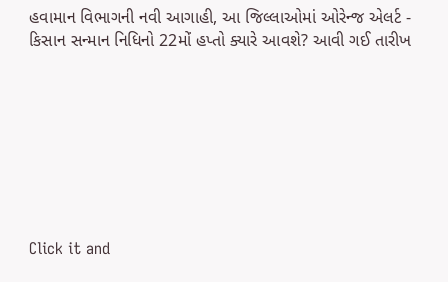હવામાન વિભાગની નવી આગાહી, આ જિલ્લાઓમાં ઓરેન્જ એલર્ટ -
કિસાન સન્માન નિધિનો 22મોં હપ્તો ક્યારે આવશે? આવી ગઈ તારીખ








Click it and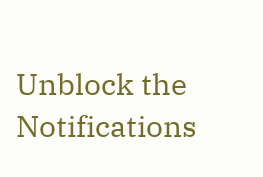Unblock the Notifications